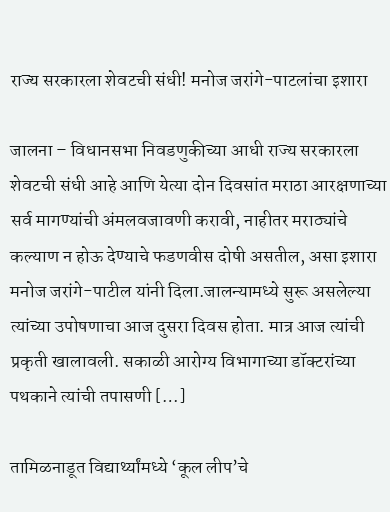राज्य सरकारला शेवटची संधी! मनोज जरांगे-पाटलांचा इशारा

जालना – विधानसभा निवडणुकीच्या आधी राज्य सरकारला शेवटची संधी आहे आणि येत्या दोन दिवसांत मराठा आरक्षणाच्या सर्व मागण्यांची अंमलवजावणी करावी, नाहीतर मराठ्यांचे कल्याण न होऊ देण्याचे फडणवीस दोषी असतील, असा इशारा मनोज जरांगे-पाटील यांनी दिला.जालन्यामध्ये सुरू असलेल्या त्यांच्या उपोषणाचा आज दुसरा दिवस होता. मात्र आज त्यांची प्रकृती खालावली. सकाळी आरोग्य विभागाच्या डॉक्टरांच्या पथकाने त्यांची तपासणी […]

तामिळनाडूत विद्यार्थ्यांमध्ये ‘कूल लीप’चे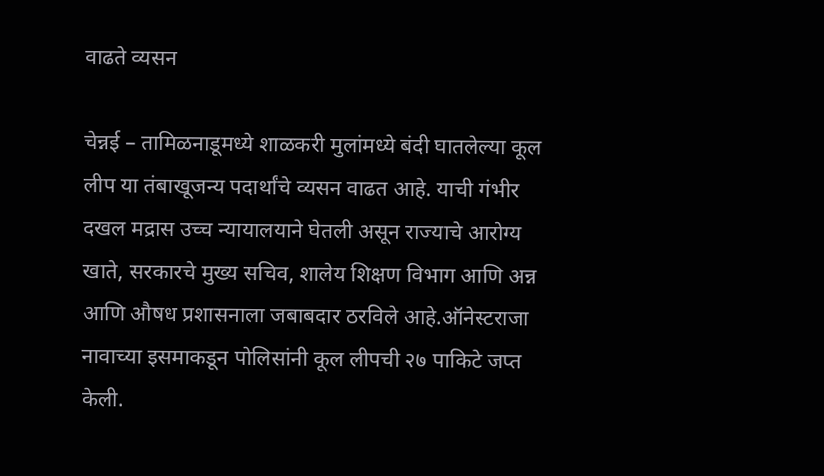वाढते व्यसन

चेन्नई – तामिळनाडूमध्ये शाळकरी मुलांमध्ये बंदी घातलेल्या कूल लीप या तंबाखूजन्य पदार्थांचे व्यसन वाढत आहे. याची गंभीर दखल मद्रास उच्च न्यायालयाने घेतली असून राज्याचे आरोग्य खाते, सरकारचे मुख्य सचिव, शालेय शिक्षण विभाग आणि अन्न आणि औषध प्रशासनाला जबाबदार ठरविले आहे.ऑनेस्टराजा नावाच्या इसमाकडून पोलिसांनी कूल लीपची २७ पाकिटे जप्त केली.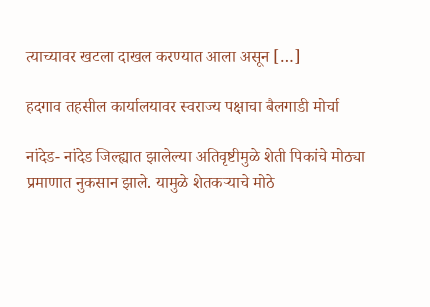त्याच्यावर खटला दाखल करण्यात आला असून […]

हदगाव तहसील कार्यालयावर स्वराज्य पक्षाचा बैलगाडी मोर्चा

नांदेड- नांदेड जिल्ह्यात झालेल्या अतिवृष्टीमुळे शेती पिकांचे मोठ्या प्रमाणात नुकसान झाले. यामुळे शेतकऱ्याचे मोठे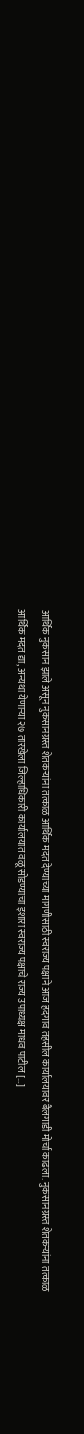आर्थिक नुकसान झाले असून नुकसानग्रस्त शेतकऱ्यांना तत्काळ आर्थिक मदत देण्याच्या मागणीसाठी स्वराज्य पक्षाने आज हदगाव तहसील कार्यालयावर बैलगाडी मोर्चा काढला. नुकसानग्रस्त शेतकऱ्यांना तत्काळ आर्थिक मदत द्या, अन्यथा येणाऱ्या २७ तारखेला जिल्हाधिकारी कार्यालयात वळू सोडण्याचा इशारा स्वराज्य पक्षाचे राज्य उपाध्यक्ष माधव पाटील […]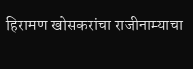हिरामण खोसकरांचा राजीनाम्याचा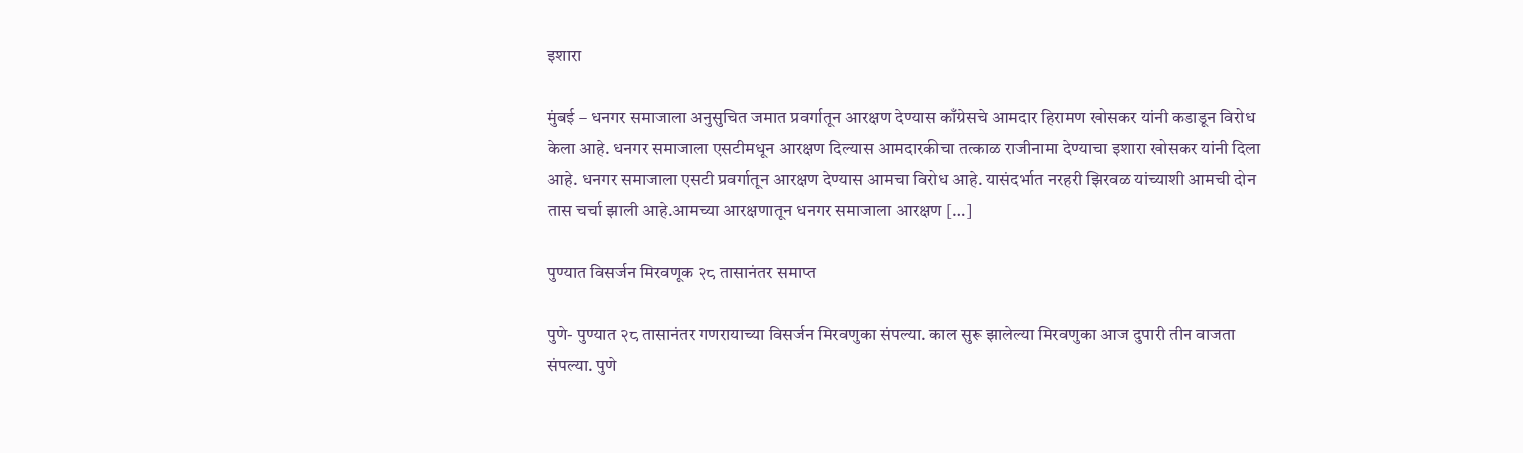इशारा

मुंबई – धनगर समाजाला अनुसुचित जमात प्रवर्गातून आरक्षण देण्यास काँग्रेसचे आमदार हिरामण खोसकर यांनी कडाडून विरोध केला आहे. धनगर समाजाला एसटीमधून आरक्षण दिल्यास आमदारकीचा तत्काळ राजीनामा देण्याचा इशारा खोसकर यांनी दिला आहे. धनगर समाजाला एसटी प्रवर्गातून आरक्षण देण्यास आमचा विरोध आहे. यासंदर्भात नरहरी झिरवळ यांच्याशी आमची दोन तास चर्चा झाली आहे.आमच्या आरक्षणातून धनगर समाजाला आरक्षण […]

पुण्यात विसर्जन मिरवणूक २८ तासानंतर समाप्त

पुणे- पुण्यात २८ तासानंतर गणरायाच्या विसर्जन मिरवणुका संपल्या. काल सुरू झालेल्या मिरवणुका आज दुपारी तीन वाजता संपल्या. पुणे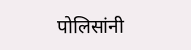पोलिसांनी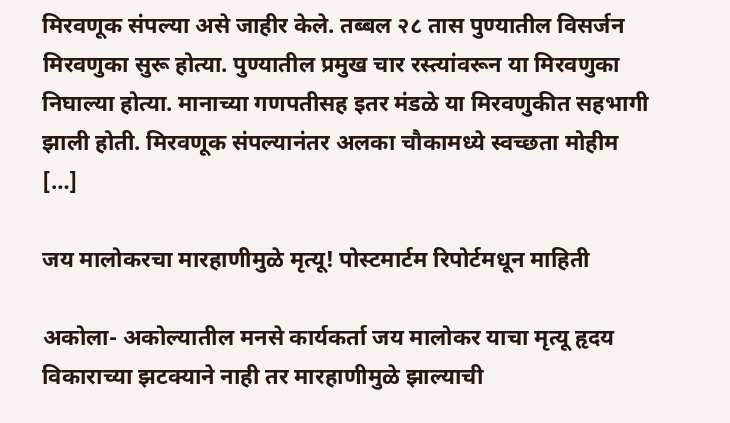मिरवणूक संपल्या असे जाहीर केले. तब्बल २८ तास पुण्यातील विसर्जन मिरवणुका सुरू होत्या. पुण्यातील प्रमुख चार रस्त्यांवरून या मिरवणुका निघाल्या होत्या. मानाच्या गणपतीसह इतर मंडळे या मिरवणुकीत सहभागी झाली होती. मिरवणूक संपल्यानंतर अलका चौकामध्ये स्वच्छता मोहीम […]

जय मालोकरचा मारहाणीमुळे मृत्यू! पोस्टमार्टम रिपोर्टमधून माहिती

अकोला- अकोल्यातील मनसे कार्यकर्ता जय मालोकर याचा मृत्यू हृदय विकाराच्या झटक्याने नाही तर मारहाणीमुळे झाल्याची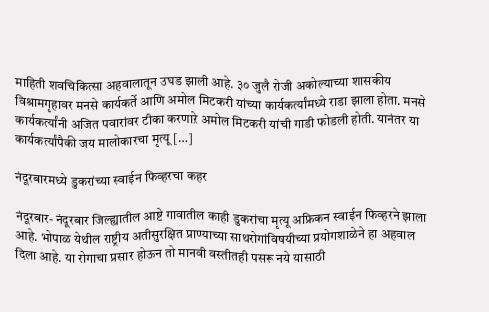माहिती शवचिकित्सा अहवालातून उघड झाली आहे. ३० जुलै रोजी अकोल्याच्या शासकीय विश्रामगृहावर मनसे कार्यकर्ते आणि अमोल मिटकरी यांच्या कार्यकर्त्यांमध्ये राडा झाला होता. मनसे कार्यकर्त्यांनी अजित पवारांवर टीका करणाऱे अमोल मिटकरी यांची गाडी फोडली होती. यानंतर या कार्यकर्त्यांपैकी जय मालोकारचा मृत्यू […]

नंदूरबारमध्ये डुकरांच्या स्वाईन फिव्हरचा कहर

नंदूरबार- नंदूरबार जिल्ह्यातील आष्टे गावातील काही डुकरांचा मृत्यू अफ्रिकन स्वाईन फिव्हरने झाला आहे. भोपाळ येथील राष्ट्रीय अतीसुरक्षित प्राण्याच्या साथरोगांविषयीच्या प्रयोगशाळेने हा अहवाल दिला आहे. या रोगाचा प्रसार होऊन तो मानवी वस्तीतही पसरू नये यासाठी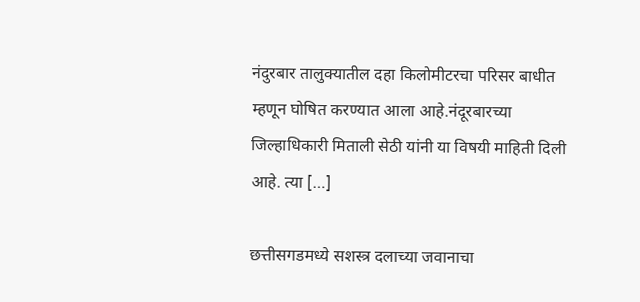नंदुरबार तालुक्यातील दहा किलोमीटरचा परिसर बाधीत म्हणून घोषित करण्यात आला आहे.नंदूरबारच्या जिल्हाधिकारी मिताली सेठी यांनी या विषयी माहिती दिली आहे. त्या […]

छत्तीसगडमध्ये सशस्त्र दलाच्या जवानाचा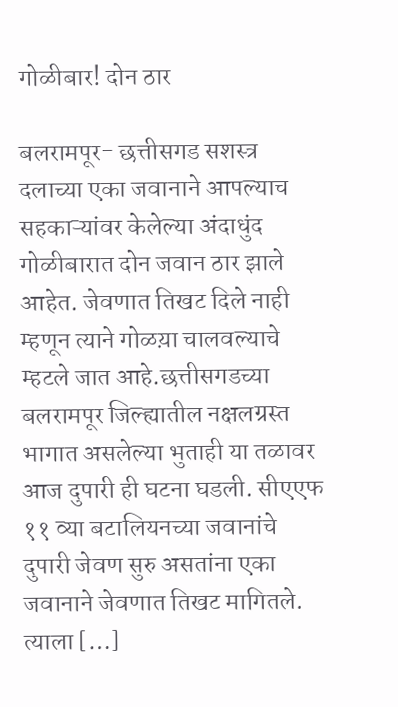गोळीबार! दोन ठार

बलरामपूर- छत्तीसगड सशस्त्र दलाच्या एका जवानाने आपल्याच सहकाऱ्यांवर केलेल्या अंदाधुंद गोळीबारात दोन जवान ठार झाले आहेत. जेवणात तिखट दिले नाही म्हणून त्याने गोळय़ा चालवल्याचे म्हटले जात आहे.छत्तीसगडच्या बलरामपूर जिल्ह्यातील नक्षलग्रस्त भागात असलेल्या भुताही या तळावर आज दुपारी ही घटना घडली. सीएएफ ११ व्या बटालियनच्या जवानांचे दुपारी जेवण सुरु असतांना एका जवानाने जेवणात तिखट मागितले. त्याला […]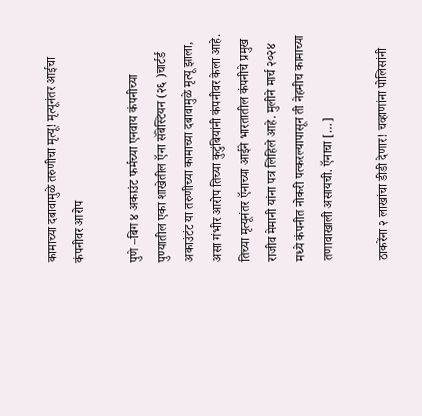कामाच्या दबावामुळे तरुणीचा मृत्यू! मृत्यूनंतर आईचा कंपनीवर आरोप

पुणे –बिग ४ अकाउंट फर्मच्या एनवाय कंपनीच्या पुण्यातील एका शाखेतील ऍना सॅबेस्टियन (२६ )चार्टर्ड अकाउंटंट या तरुणीच्या कामाच्या दबावामुळे मृत्यू झाला, असा गंभीर आरोप तिच्या कुटुंबियांनी कंपनीवर केला आहे. तिच्या मृत्यूनंतर ऍनाच्या आईने भारतातील कंपनीचे प्रमुख राजीव मेमानी यांना पत्र लिहिले आहे. मुलीने मार्च २०२४ मध्ये कंपनीत नोकरी पत्करल्यापासून ती नेहमीच कामाच्या तणावाखाली असायची. ऍनाचा […]

ठाकरेंना २ लाखांचा डीडी देणार! चव्हाणांना पोलिसांनी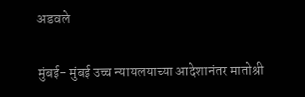अडवले

मुंबई- मुंबई उच्च न्यायलयाच्या आदेशानंतर मातोश्री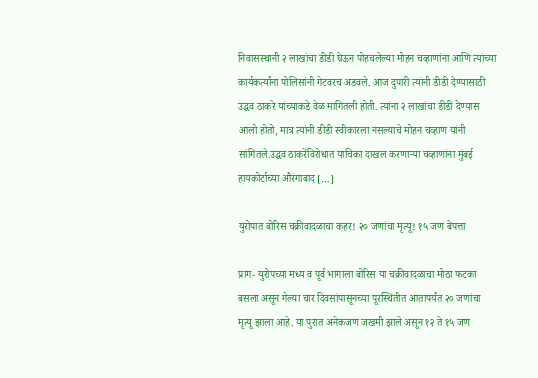निवासस्थानी २ लाखांचा डीडी घेऊन पोहचलेल्या मोहन चव्हाणांना आणि त्यांच्या कार्यकर्त्यांना पोलिसांनी गेटवरच अडवले. आज दुपारी त्यांनी डीडी देण्यासाठी उद्धव ठाकरे यांच्याकडे वेळ मागितली होती. त्यांना २ लाखांचा डीडी देण्यास आलो होतो, मात्र त्यांनी डीडी स्वीकारला नसल्याचे मोहन चव्हाण यांनी सांगितले.उद्धव ठाकरेंविरोधात याचिका दाखल करणाऱ्या चव्हाणांना मुंबई हायकोर्टाच्या औरंगाबाद […]

युरोपात बोरिस चक्रीवादळाचा कहर! २० जणांचा मृत्यू! १५ जण बेपत्ता

प्राग- युरोपच्या मध्य व पूर्व भागाला बोरिस या चक्रीवादळाचा मोठा फटका बसला असून गेल्या चार दिवसांपासूनच्या पूरस्थितीत आतापर्यंत २० जणांचा मृत्यू झाला आहे. या पुरात अनेकजण जखमी झाले असून १२ ते १५ जण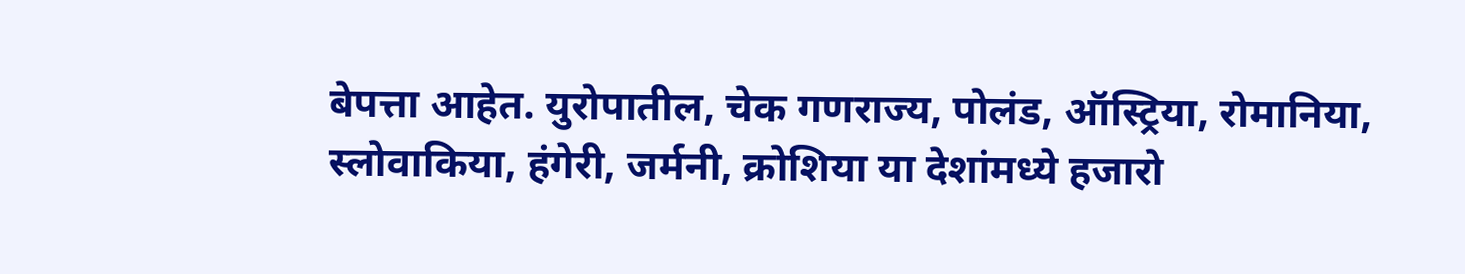बेपत्ता आहेत. युरोपातील, चेक गणराज्य, पोलंड, ऑस्ट्रिया, रोमानिया, स्लोवाकिया, हंगेरी, जर्मनी, क्रोशिया या देशांमध्ये हजारो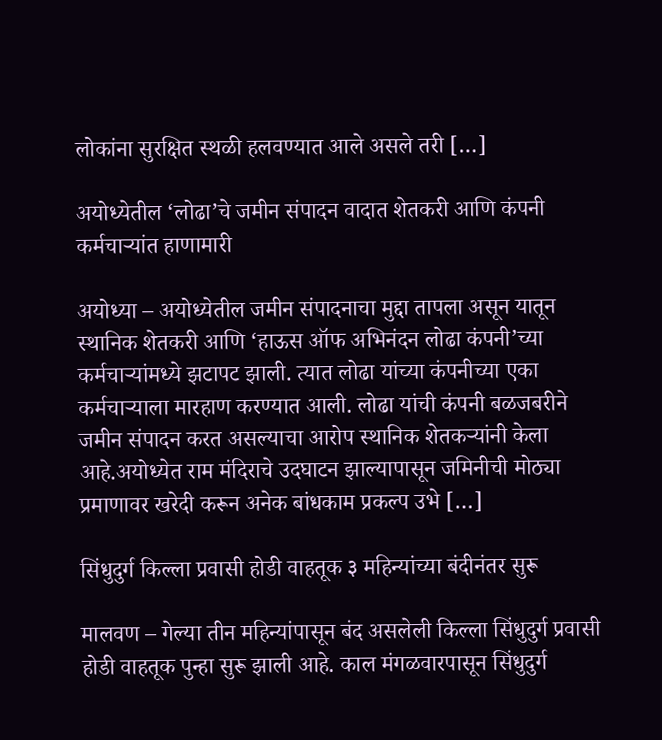लोकांना सुरक्षित स्थळी हलवण्यात आले असले तरी […]

अयोध्येतील ‘लोढा’चे जमीन संपादन वादात शेतकरी आणि कंपनी कर्मचाऱ्यांत हाणामारी

अयोध्या – अयोध्येतील जमीन संपादनाचा मुद्दा तापला असून यातून स्थानिक शेतकरी आणि ‘हाऊस ऑफ अभिनंदन लोढा कंपनी’च्या कर्मचाऱ्यांमध्ये झटापट झाली. त्यात लोढा यांच्या कंपनीच्या एका कर्मचाऱ्याला मारहाण करण्यात आली. लोढा यांची कंपनी बळजबरीने जमीन संपादन करत असल्याचा आरोप स्थानिक शेतकऱ्यांनी केला आहे.अयोध्येत राम मंदिराचे उदघाटन झाल्यापासून जमिनीची मोठ्या प्रमाणावर खरेदी करून अनेक बांधकाम प्रकल्प उभे […]

सिंधुदुर्ग किल्ला प्रवासी होडी वाहतूक ३ महिन्यांच्या बंदीनंतर सुरू

मालवण – गेल्या तीन महिन्यांपासून बंद असलेली किल्ला सिंधुदुर्ग प्रवासी होडी वाहतूक पुन्हा सुरू झाली आहे. काल मंगळवारपासून सिंधुदुर्ग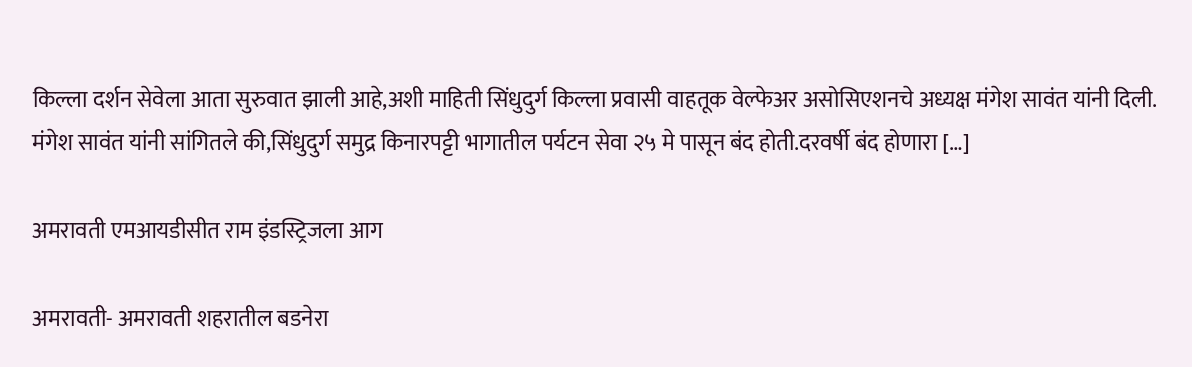किल्ला दर्शन सेवेला आता सुरुवात झाली आहे,अशी माहिती सिंधुदुर्ग किल्ला प्रवासी वाहतूक वेल्फेअर असोसिएशनचे अध्यक्ष मंगेश सावंत यांनी दिली. मंगेश सावंत यांनी सांगितले की,सिंधुदुर्ग समुद्र किनारपट्टी भागातील पर्यटन सेवा २५ मे पासून बंद होती.दरवर्षी बंद होणारा […]

अमरावती एमआयडीसीत राम इंडस्ट्रिजला आग

अमरावती- अमरावती शहरातील बडनेरा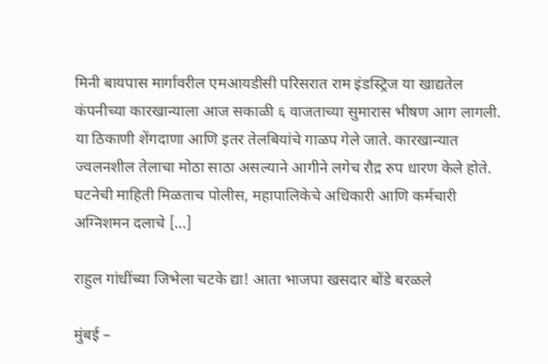मिनी बायपास मार्गावरील एमआयडीसी परिसरात राम इंडस्ट्रिज या खाद्यतेल कंपनीच्‍या कारखान्‍याला आज सकाळी ६ वाजताच्‍या सुमारास भीषण आग लागली. या ठिकाणी शेंगदाणा आणि इतर तेलबियांचे गाळप गेले जाते. कारखान्‍यात ज्‍वलनशील तेलाचा मोठा साठा असल्‍याने आगीने लगेच रौद्र रुप धारण केले होते. घटनेची माहिती मिळताच पोलीस, महापालिकेचे अधिकारी आणि कर्मचारी अग्निशमन दलाचे […]

राहुल गांधींच्या जिभेला चटके द्या! आता भाजपा खसदार बोंडे बरळले

मुंबई –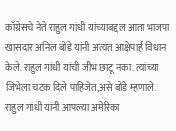काँग्रेसचे नेते राहुल गांधी यांच्याबद्दल आता भाजपा खासदार अनिल बोंडे यांनी अत्यंत आक्षेपार्ह विधान केले. राहुल गांधी यांची जीभ छाटू नका. त्यांच्या जिभेला चटक दिले पाहिजेत,असे बोंडे म्हणाले. राहुल गांधी यांनी आपल्या अमेरिका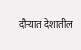दौऱ्यात देशातील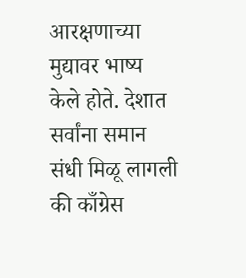आरक्षणाच्या मुद्यावर भाष्य केले होते. देशात सर्वांना समान संधी मिळू लागली की काँग्रेस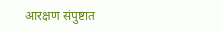आरक्षण संपुष्टात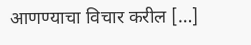आणण्याचा विचार करील […]